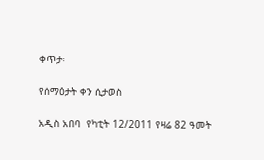ቀጥታ፡

የሰማዕታት ቀን ሲታወስ

አዲስ አበባ  የካቲት 12/2011 የዛሬ 82 ዓመት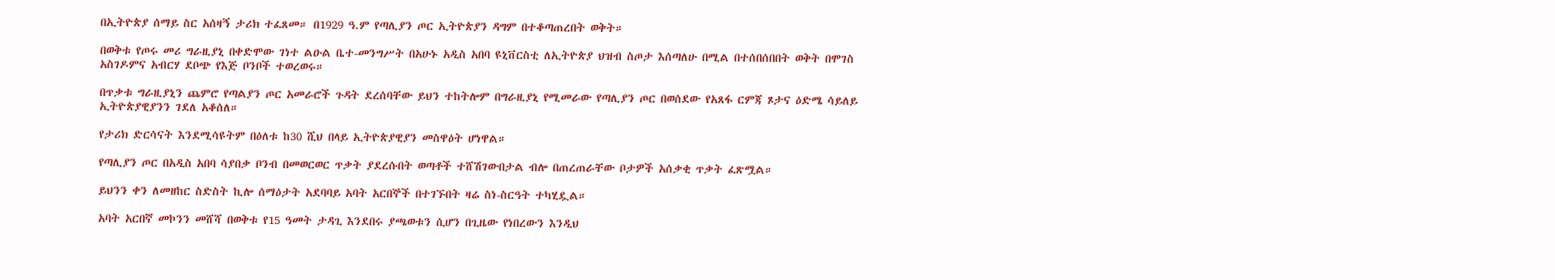በኢትዮጵያ ሰማይ ስር አሰዛኝ ታሪክ ተፈጸመ። በ1929 ዓ.ም የጣሊያን ጦር ኢትዮጵያን ዳግም በተቆጣጠረበት ወቅት።

በወቅቱ የጦሩ መሪ ግራዚያኒ በቀድሞው ገነተ ልዑል ቤተ-መንግሥት በአሁኑ አዲስ አበባ ዩኒቨርስቲ ለኢትዮጵያ ህዝብ ስጦታ እሰጣለሁ በሚል በተሰበሰበበት ወቅት በሞገስ አስገዶምና አብርሃ ደቦጭ የእጅ ቦንቦች ተወረወሩ።

በጥቃቱ ግራዚያኒን ጨምሮ የጣልያን ጦር አመራሮች ጉዳት ደረሰባቸው ይህን ተከትሎም በግራዚያኒ የሚመራው የጣሊያን ጦር በወሰደው የአጸፋ ርምጃ ጾታና ዕድሜ ሳይለይ ኢትዮጵያዊያንን ገደለ አቆሰለ።

የታሪክ ድርሳናት እንደሚሳዩትም በዕለቱ ከ30 ሺህ በላይ ኢትዮጵያዊያን መስዋዕት ሆነዋል።

የጣሊያን ጦር በአዲስ አበባ ሳያበቃ ቦንብ በመወርወር ጥቃት ያደረሱበት ወጣቶች ተሸሽገውበታል ብሎ በጠረጠራቸው ቦታዎች አሰቃቂ ጥቃት ፈጽሟል።

ይህንን ቀን ለመዘከር ስድስት ኪሎ ሰማዕታት አደባባይ አባት አርበኞች በተገኙበት ዛሬ ስነ-ስርዓት ተካሂዷል።

አባት አርበኛ መኮንን መሸሻ በወቅቱ የ15 ዓመት ታዳጊ እንደበሩ ያጫወቱን ሲሆን በጊዜው የነበረውን እንዲህ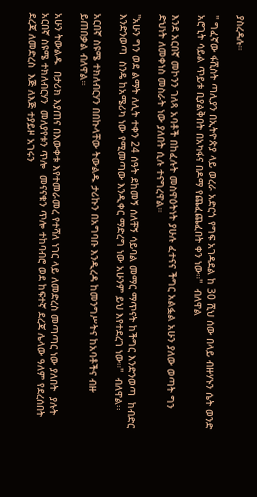ያስረዳሉ።

'' ግፈኛው ፋሺስት ጣሊያን በኢትዮጵያ ላይ ወረራ አድርጎ የግፍ አገዳደል ከ 30 ሺህ ሰው በላይ ብዙሃኑን ሴት ወንድ አሮጊት ሳይል ጥይቱ ቢያልቅበት በአካፋና በዶማ የጨፈጨፈበት ቀን ነው።''  ብለዋል

እንደ አርበኛ መኮንን ገለጻ አባቶች በከፈሉት መስዋዕትነት ያሁሉ ፈተናና ችግር አልፏል አሁን ያለው ወጣት ግን ድህነት ለመቀነስ መስራት ነው ያለበት ሲሉ ተናግረዋል።

''አሁን ግን ወደ ልማት ለሊት ተቀን 24 ሰዓት ደከመኝ ሰለቸኝ ሳይባል መማር ማጥናት ከችግር እንድንወጣ  ከብድር እንድንወጣ  ስንዴ ከአሜሪካ ነው የሚመጣው እንዲቀር ማድረግ ነው አሁንም ይህ እየተደረገ ነው።''  ብለዋል፡፡

አርበኛ ስዩሜ ተክለብርሃን በበኩላቸው ትውልዱ ታሪኩን በአግባቡ እንዲረዳ ከመንግሥትና ከአባቶችና ብዙ ይጠበቃል ብለዋል።

አሁን ትውልዱ  በታሪክ እያጠና በእውቀቱ እየተመራመረ የተሻለ ነገር ላይ ለመድረስ መጣጣር ነው ያለበት  ያሉት አርበኛ ስዩሜ ተክለብርሃን  መለያየቱን ጥሎ  መናናቁን ጥሎ ተከባብሮ ወደ ከፍተኛ ደረጃ ሌላው ዓለም የደረሰበት ደረጃ ለመድረስ  እጅ ለእጅ ተያይዞ አገሩን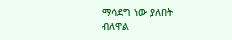ማሳደግ ነው ያለበት  ብለዋል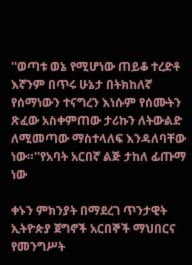''ወጣቱ ወኔ የሚሆነው ጠይቆ ተረድቶ እኛንም በጥሩ ሁኔታ በትክከለኛ የሰማነውን ተናግረን እነሱም የሰሙትን ጽፈው አስቀምጠው ታሪኩን ለትውልድ ለሚመጣው ማስተላለፍ እንዳለባቸው ነው።''የአባት አርበኛ ልጅ ታከለ ፊጡማ ነው

ቀኑን ምክንያት በማደረገ ጥንታዊት ኢትዮጵያ ጀግኖች አርበኞች ማህበርና የመንግሥት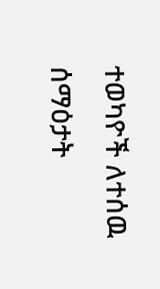ተወካዮች ለተሰዉ ሰማዕታት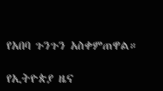የአበባ ጉንጉን አስቀምጠዋል።

የኢትዮጵያ ዜና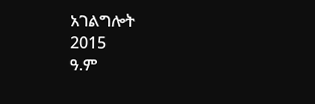አገልግሎት
2015
ዓ.ም